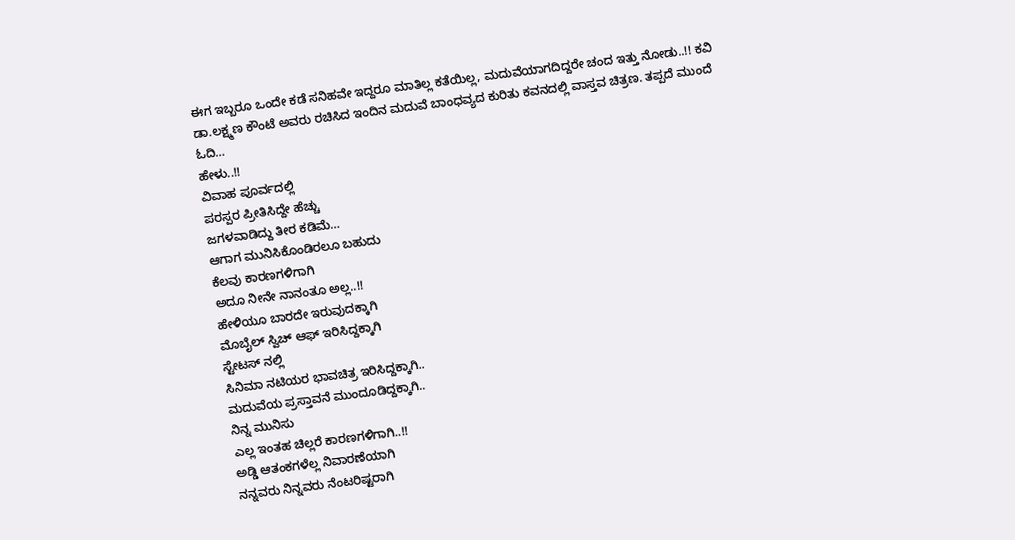ಈಗ ಇಬ್ಬರೂ ಒಂದೇ ಕಡೆ ಸನಿಹವೇ ಇದ್ದರೂ ಮಾತಿಲ್ಲ ಕತೆಯಿಲ್ಲ, ಮದುವೆಯಾಗದಿದ್ದರೇ ಚಂದ ಇತ್ತು ನೋಡು..!! ಕವಿ ಡಾ.ಲಕ್ಷ್ಮಣ ಕೌಂಟೆ ಅವರು ರಚಿಸಿದ ಇಂದಿನ ಮದುವೆ ಬಾಂಧವ್ಯದ ಕುರಿತು ಕವನದಲ್ಲಿ ವಾಸ್ತವ ಚಿತ್ರಣ. ತಪ್ಪದೆ ಮುಂದೆ ಓದಿ…
ಹೇಳು..!!
ವಿವಾಹ ಪೂರ್ವದಲ್ಲಿ
ಪರಸ್ಪರ ಪ್ರೀತಿಸಿದ್ದೇ ಹೆಚ್ಚು
ಜಗಳವಾಡಿದ್ದು ತೀರ ಕಡಿಮೆ…
ಆಗಾಗ ಮುನಿಸಿಕೊಂಡಿರಲೂ ಬಹುದು
ಕೆಲವು ಕಾರಣಗಳಿಗಾಗಿ
ಅದೂ ನೀನೇ ನಾನಂತೂ ಅಲ್ಲ..!!
ಹೇಳಿಯೂ ಬಾರದೇ ಇರುವುದಕ್ಕಾಗಿ
ಮೊಬೈಲ್ ಸ್ವಿಚ್ ಆಫ್ ಇರಿಸಿದ್ದಕ್ಕಾಗಿ
ಸ್ಟೇಟಸ್ ನಲ್ಲಿ
ಸಿನಿಮಾ ನಟಿಯರ ಭಾವಚಿತ್ರ ಇರಿಸಿದ್ದಕ್ಕಾಗಿ..
ಮದುವೆಯ ಪ್ರಸ್ತಾವನೆ ಮುಂದೂಡಿದ್ದಕ್ಕಾಗಿ..
ನಿನ್ನ ಮುನಿಸು
ಎಲ್ಲ ಇಂತಹ ಚಿಲ್ಲರೆ ಕಾರಣಗಳಿಗಾಗಿ..!!
ಅಡ್ಡಿ ಆತಂಕಗಳೆಲ್ಲ ನಿವಾರಣೆಯಾಗಿ
ನನ್ನವರು ನಿನ್ನವರು ನೆಂಟರಿಷ್ಟರಾಗಿ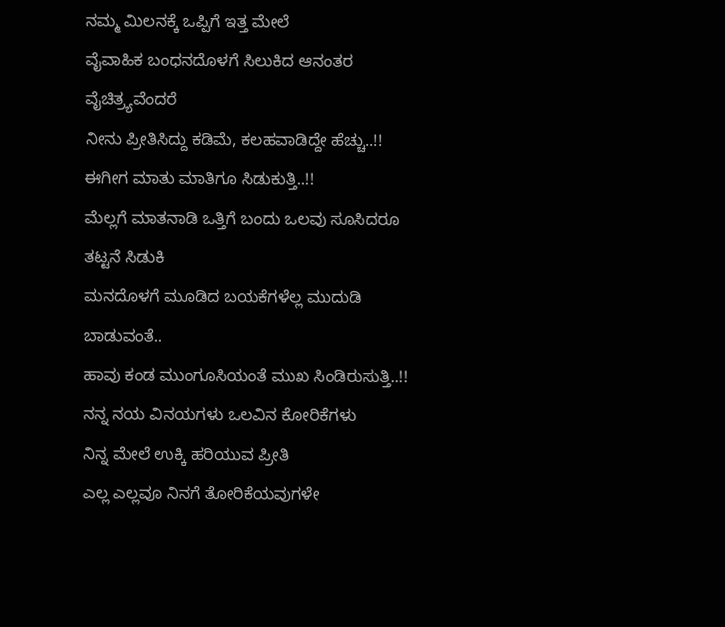ನಮ್ಮ ಮಿಲನಕ್ಕೆ ಒಪ್ಪಿಗೆ ಇತ್ತ ಮೇಲೆ
ವೈವಾಹಿಕ ಬಂಧನದೊಳಗೆ ಸಿಲುಕಿದ ಆನಂತರ
ವೈಚಿತ್ರ್ಯವೆಂದರೆ
ನೀನು ಪ್ರೀತಿಸಿದ್ದು ಕಡಿಮೆ, ಕಲಹವಾಡಿದ್ದೇ ಹೆಚ್ಚು..!!
ಈಗೀಗ ಮಾತು ಮಾತಿಗೂ ಸಿಡುಕುತ್ತಿ..!!
ಮೆಲ್ಲಗೆ ಮಾತನಾಡಿ ಒತ್ತಿಗೆ ಬಂದು ಒಲವು ಸೂಸಿದರೂ
ತಟ್ಟನೆ ಸಿಡುಕಿ
ಮನದೊಳಗೆ ಮೂಡಿದ ಬಯಕೆಗಳೆಲ್ಲ ಮುದುಡಿ ಬಾಡುವಂತೆ..
ಹಾವು ಕಂಡ ಮುಂಗೂಸಿಯಂತೆ ಮುಖ ಸಿಂಡಿರುಸುತ್ತಿ..!!
ನನ್ನ ನಯ ವಿನಯಗಳು ಒಲವಿನ ಕೋರಿಕೆಗಳು
ನಿನ್ನ ಮೇಲೆ ಉಕ್ಕಿ ಹರಿಯುವ ಪ್ರೀತಿ
ಎಲ್ಲ ಎಲ್ಲವೂ ನಿನಗೆ ತೋರಿಕೆಯವುಗಳೇ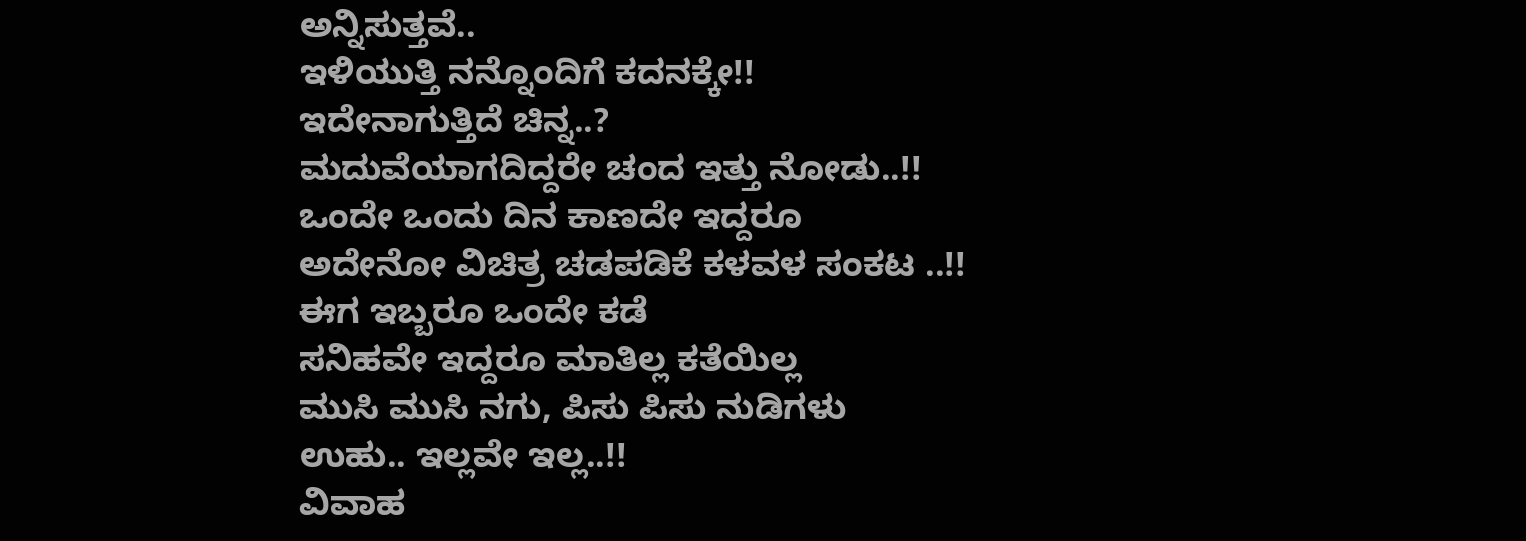ಅನ್ನಿಸುತ್ತವೆ..
ಇಳಿಯುತ್ತಿ ನನ್ನೊಂದಿಗೆ ಕದನಕ್ಕೇ!!
ಇದೇನಾಗುತ್ತಿದೆ ಚಿನ್ನ..?
ಮದುವೆಯಾಗದಿದ್ದರೇ ಚಂದ ಇತ್ತು ನೋಡು..!!
ಒಂದೇ ಒಂದು ದಿನ ಕಾಣದೇ ಇದ್ದರೂ
ಅದೇನೋ ವಿಚಿತ್ರ ಚಡಪಡಿಕೆ ಕಳವಳ ಸಂಕಟ ..!!
ಈಗ ಇಬ್ಬರೂ ಒಂದೇ ಕಡೆ
ಸನಿಹವೇ ಇದ್ದರೂ ಮಾತಿಲ್ಲ ಕತೆಯಿಲ್ಲ
ಮುಸಿ ಮುಸಿ ನಗು, ಪಿಸು ಪಿಸು ನುಡಿಗಳು
ಉಹು.. ಇಲ್ಲವೇ ಇಲ್ಲ..!!
ವಿವಾಹ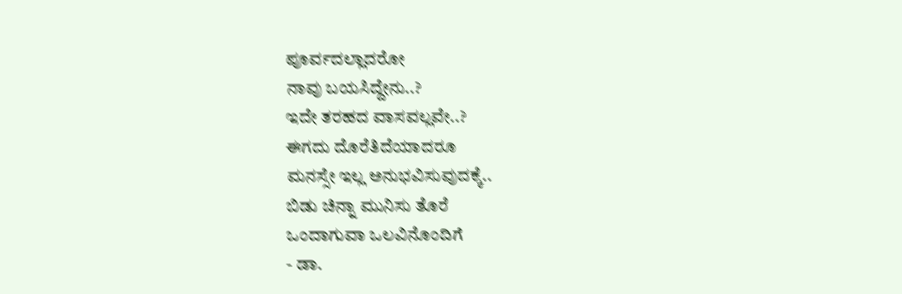ಪೂರ್ವದಲ್ಲಾದರೋ
ನಾವು ಬಯಸಿದ್ದೇನು..?
ಇದೇ ತರಹದ ವಾಸವಲ್ಲವೇ..?
ಈಗದು ದೊರೆತಿದೆಯಾದರೂ
ಮನಸ್ಸೇ ಇಲ್ಲ ಅನುಭವಿಸುವುದಕ್ಕೆ..
ಬಿಡು ಚಿನ್ನಾ ಮುನಿಸು ತೊರೆ
ಒಂದಾಗುವಾ ಒಲವಿನೊಂದಿಗೆ
- ಡಾ.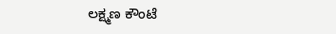ಲಕ್ಷ್ಮಣ ಕೌಂಟೆ